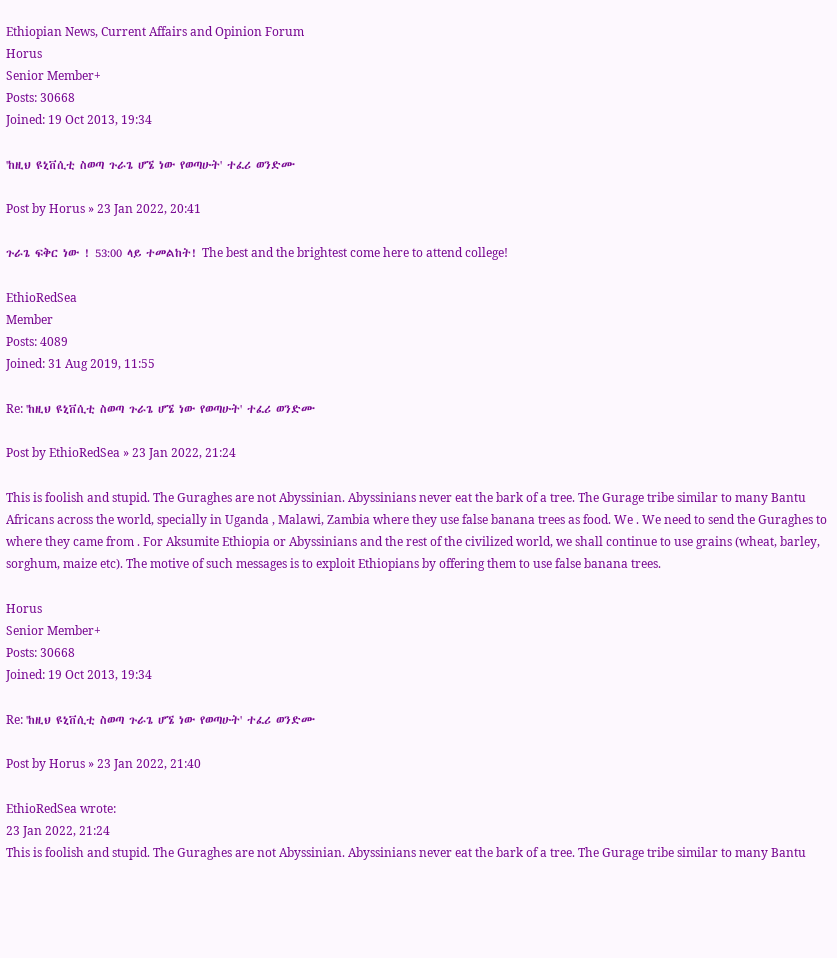Ethiopian News, Current Affairs and Opinion Forum
Horus
Senior Member+
Posts: 30668
Joined: 19 Oct 2013, 19:34

'ከዚህ ዩኒቨሲቲ ስወጣ ጉራጌ ሆኜ ነው የወጣሁት' ተፈሪ ወንድሙ

Post by Horus » 23 Jan 2022, 20:41

ጉራጌ ፍቅር ነው ! 53:00 ላይ ተመልከት! The best and the brightest come here to attend college!

EthioRedSea
Member
Posts: 4089
Joined: 31 Aug 2019, 11:55

Re: 'ከዚህ ዩኒቨሲቲ ስወጣ ጉራጌ ሆኜ ነው የወጣሁት' ተፈሪ ወንድሙ

Post by EthioRedSea » 23 Jan 2022, 21:24

This is foolish and stupid. The Guraghes are not Abyssinian. Abyssinians never eat the bark of a tree. The Gurage tribe similar to many Bantu Africans across the world, specially in Uganda , Malawi, Zambia where they use false banana trees as food. We . We need to send the Guraghes to where they came from . For Aksumite Ethiopia or Abyssinians and the rest of the civilized world, we shall continue to use grains (wheat, barley, sorghum, maize etc). The motive of such messages is to exploit Ethiopians by offering them to use false banana trees.

Horus
Senior Member+
Posts: 30668
Joined: 19 Oct 2013, 19:34

Re: 'ከዚህ ዩኒቨሲቲ ስወጣ ጉራጌ ሆኜ ነው የወጣሁት' ተፈሪ ወንድሙ

Post by Horus » 23 Jan 2022, 21:40

EthioRedSea wrote:
23 Jan 2022, 21:24
This is foolish and stupid. The Guraghes are not Abyssinian. Abyssinians never eat the bark of a tree. The Gurage tribe similar to many Bantu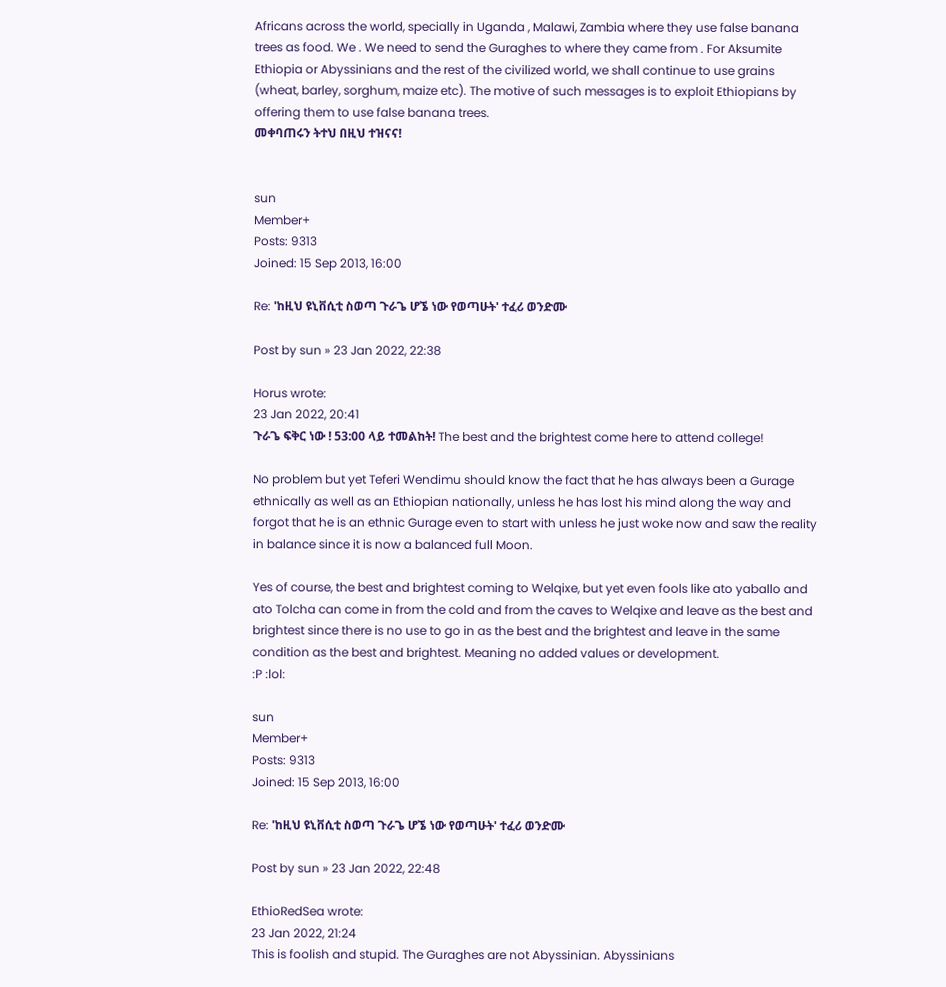Africans across the world, specially in Uganda , Malawi, Zambia where they use false banana trees as food. We . We need to send the Guraghes to where they came from . For Aksumite Ethiopia or Abyssinians and the rest of the civilized world, we shall continue to use grains (wheat, barley, sorghum, maize etc). The motive of such messages is to exploit Ethiopians by offering them to use false banana trees.
መቀባጠሩን ትተህ በዚህ ተዝናና!


sun
Member+
Posts: 9313
Joined: 15 Sep 2013, 16:00

Re: 'ከዚህ ዩኒቨሲቲ ስወጣ ጉራጌ ሆኜ ነው የወጣሁት' ተፈሪ ወንድሙ

Post by sun » 23 Jan 2022, 22:38

Horus wrote:
23 Jan 2022, 20:41
ጉራጌ ፍቅር ነው ! 53:00 ላይ ተመልከት! The best and the brightest come here to attend college!

No problem but yet Teferi Wendimu should know the fact that he has always been a Gurage ethnically as well as an Ethiopian nationally, unless he has lost his mind along the way and forgot that he is an ethnic Gurage even to start with unless he just woke now and saw the reality in balance since it is now a balanced full Moon.

Yes of course, the best and brightest coming to Welqixe, but yet even fools like ato yaballo and ato Tolcha can come in from the cold and from the caves to Welqixe and leave as the best and brightest since there is no use to go in as the best and the brightest and leave in the same condition as the best and brightest. Meaning no added values or development.
:P :lol:

sun
Member+
Posts: 9313
Joined: 15 Sep 2013, 16:00

Re: 'ከዚህ ዩኒቨሲቲ ስወጣ ጉራጌ ሆኜ ነው የወጣሁት' ተፈሪ ወንድሙ

Post by sun » 23 Jan 2022, 22:48

EthioRedSea wrote:
23 Jan 2022, 21:24
This is foolish and stupid. The Guraghes are not Abyssinian. Abyssinians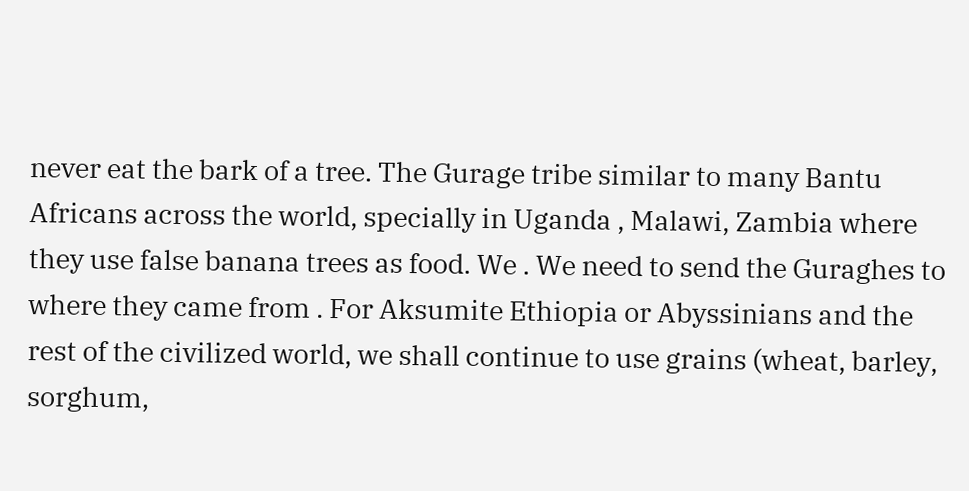never eat the bark of a tree. The Gurage tribe similar to many Bantu Africans across the world, specially in Uganda , Malawi, Zambia where they use false banana trees as food. We . We need to send the Guraghes to where they came from . For Aksumite Ethiopia or Abyssinians and the rest of the civilized world, we shall continue to use grains (wheat, barley, sorghum,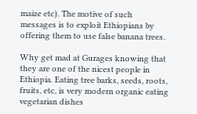maize etc). The motive of such messages is to exploit Ethiopians by offering them to use false banana trees.

Why get mad at Gurages knowing that they are one of the nicest people in Ethiopia. Eating tree barks, seeds, roots, fruits, etc, is very modern organic eating vegetarian dishes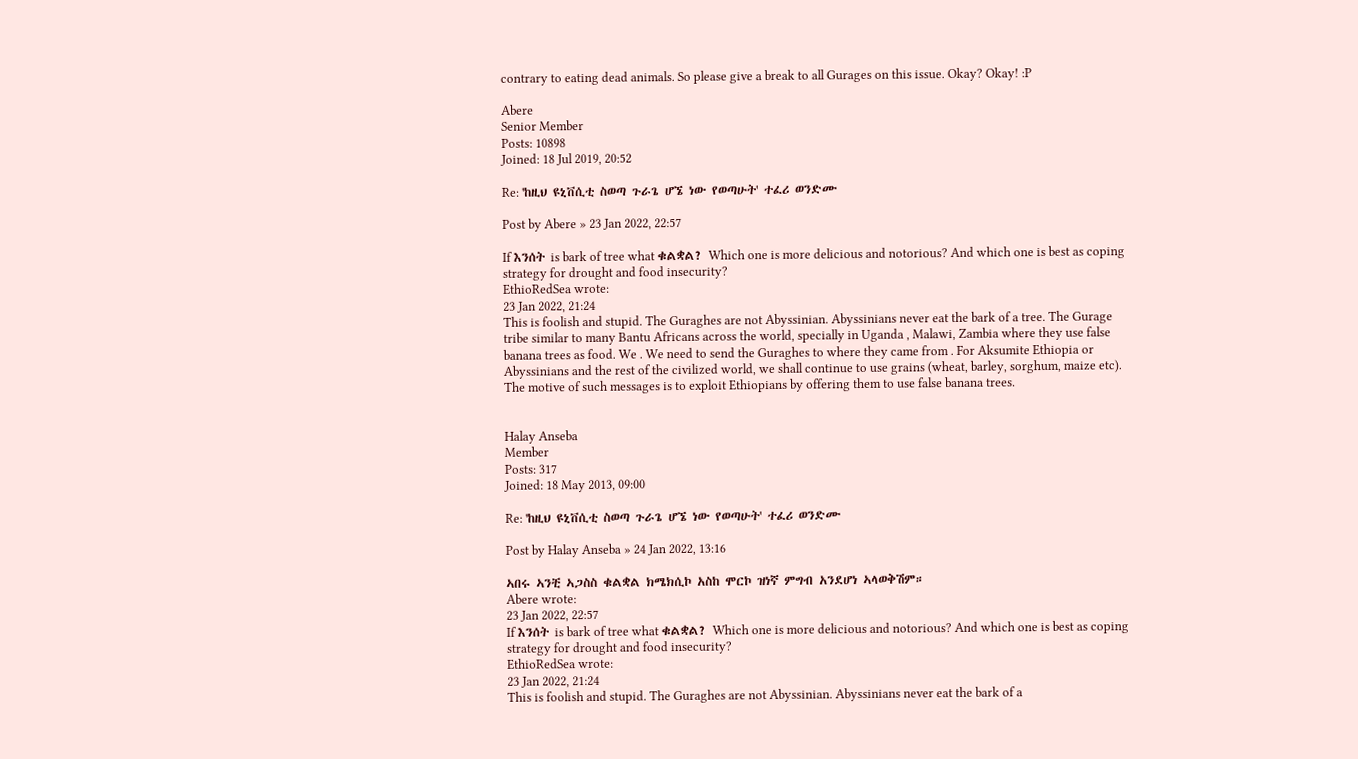contrary to eating dead animals. So please give a break to all Gurages on this issue. Okay? Okay! :P

Abere
Senior Member
Posts: 10898
Joined: 18 Jul 2019, 20:52

Re: 'ከዚህ ዩኒቨሲቲ ስወጣ ጉራጌ ሆኜ ነው የወጣሁት' ተፈሪ ወንድሙ

Post by Abere » 23 Jan 2022, 22:57

If እንሰት is bark of tree what ቁልቋል? Which one is more delicious and notorious? And which one is best as coping strategy for drought and food insecurity?
EthioRedSea wrote:
23 Jan 2022, 21:24
This is foolish and stupid. The Guraghes are not Abyssinian. Abyssinians never eat the bark of a tree. The Gurage tribe similar to many Bantu Africans across the world, specially in Uganda , Malawi, Zambia where they use false banana trees as food. We . We need to send the Guraghes to where they came from . For Aksumite Ethiopia or Abyssinians and the rest of the civilized world, we shall continue to use grains (wheat, barley, sorghum, maize etc). The motive of such messages is to exploit Ethiopians by offering them to use false banana trees.


Halay Anseba
Member
Posts: 317
Joined: 18 May 2013, 09:00

Re: 'ከዚህ ዩኒቨሲቲ ስወጣ ጉራጌ ሆኜ ነው የወጣሁት' ተፈሪ ወንድሙ

Post by Halay Anseba » 24 Jan 2022, 13:16

ኣበሩ ኣንቺ ኣጋስስ ቁልቋል ክሜክሲኮ አስከ ሞርኮ ዝነኛ ምግብ አንደሆነ ኣላወቅሽም።
Abere wrote:
23 Jan 2022, 22:57
If እንሰት is bark of tree what ቁልቋል? Which one is more delicious and notorious? And which one is best as coping strategy for drought and food insecurity?
EthioRedSea wrote:
23 Jan 2022, 21:24
This is foolish and stupid. The Guraghes are not Abyssinian. Abyssinians never eat the bark of a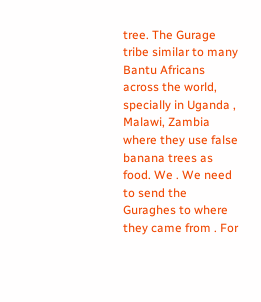tree. The Gurage tribe similar to many Bantu Africans across the world, specially in Uganda , Malawi, Zambia where they use false banana trees as food. We . We need to send the Guraghes to where they came from . For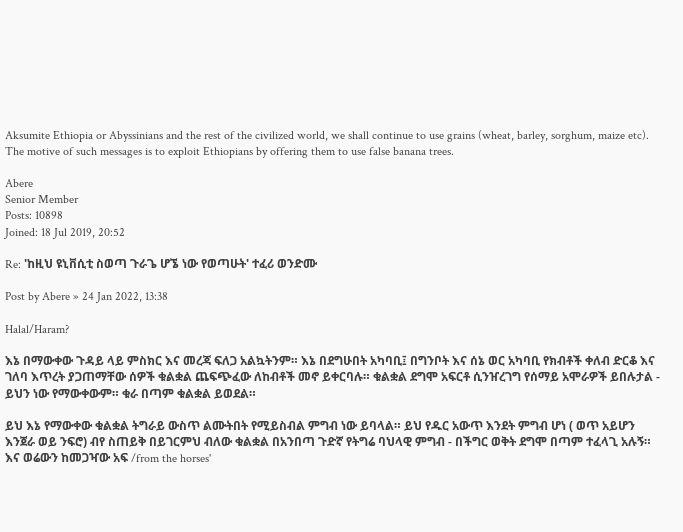Aksumite Ethiopia or Abyssinians and the rest of the civilized world, we shall continue to use grains (wheat, barley, sorghum, maize etc). The motive of such messages is to exploit Ethiopians by offering them to use false banana trees.

Abere
Senior Member
Posts: 10898
Joined: 18 Jul 2019, 20:52

Re: 'ከዚህ ዩኒቨሲቲ ስወጣ ጉራጌ ሆኜ ነው የወጣሁት' ተፈሪ ወንድሙ

Post by Abere » 24 Jan 2022, 13:38

Halal/Haram?

እኔ በማውቀው ጉዳይ ላይ ምስክር እና መረጃ ፍለጋ አልኳትንም። እኔ በደግሁበት አካባቢ፤ በግንቦት እና ሰኔ ወር አካባቢ የክብቶች ቀለብ ድርቆ እና ገለባ እጥረት ያጋጠማቸው ሰዎች ቁልቋል ጨፍጭፈው ለከብቶች መኖ ይቀርባሉ። ቁልቋል ደግሞ አፍርቶ ሲንዠረገግ የሰማይ አሞራዎች ይበሉታል - ይህን ነው የማውቀውም። ቁራ በጣም ቁልቋል ይወደል።

ይህ እኔ የማውቀው ቁልቋል ትግራይ ውስጥ ልሙትበት የሚይስብል ምግብ ነው ይባላል። ይህ የዱር አውጥ እንደት ምግብ ሆነ ( ወጥ አይሆን እንጀራ ወይ ንፍሮ) ብየ ስጠይቅ በይገርምህ ብለው ቁልቋል በአንበጣ ጉድኛ የትግሬ ባህላዊ ምግብ - በችግር ወቅት ደግሞ በጣም ተፈላጊ አሉኝ። እና ወሬውን ከመጋዣው አፍ /from the horses'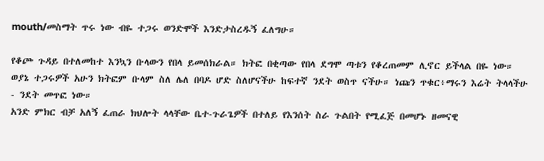mouth/መስማት ጥሩ ነው ብዬ ተጋሩ ወንድሞች እንድታስረዱኝ ፈለግሁ።

የቆጮ ጉዳይ በተለመከተ እንኳን ቡላውን የበላ ይመሰክራል። ክትፎ በቂጣው የበላ ደግሞ ጣቱን የቆረጠመም ሊኖር ይችላል በዬ ነው። ወያኔ ተጋሩዎች አሁን ክትፎም ቡላም ስለ ሌለ በባዶ ሆድ ስለሆናችሁ ከፍተኛ ንደት ወስጥ ናችሁ። ነጩን ጥቁር፥ማሩን እሬት ትላላችሁ - ንደት መጥፎ ነው።
አንድ ምክር ብቻ አለኝ ፈጠራ ክህሎት ላላቸው ቤተ-ጉራጌዎች በተለይ የእንሰት ስራ ጉልበት የሚፈጅ በመሆኑ ዘመናዊ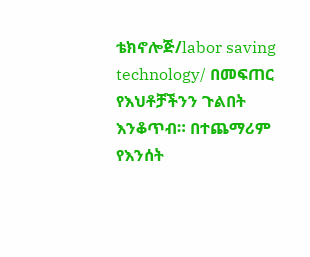ቴክኖሎጅ/labor saving technology/ በመፍጠር የእህቶቻችንን ጉልበት እንቆጥብ። በተጨማሪም የእንሰት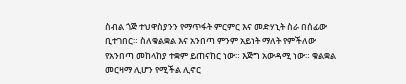ስብል ጎጅ ተህዋስያንን የማጥፋት ምርምር እና መድሃኒት ስራ በሰፊው ቢተገበር። ስለቁልቋል እና አንበጣ ምንም አይነት ማለት የምችለው የአንበጣ መከላከያ ተቋም ይጠናከር ነው። እጅግ አውዳሚ ነው። ቁልቋል መርዛማ ሊሆን የሚችል ሊኖር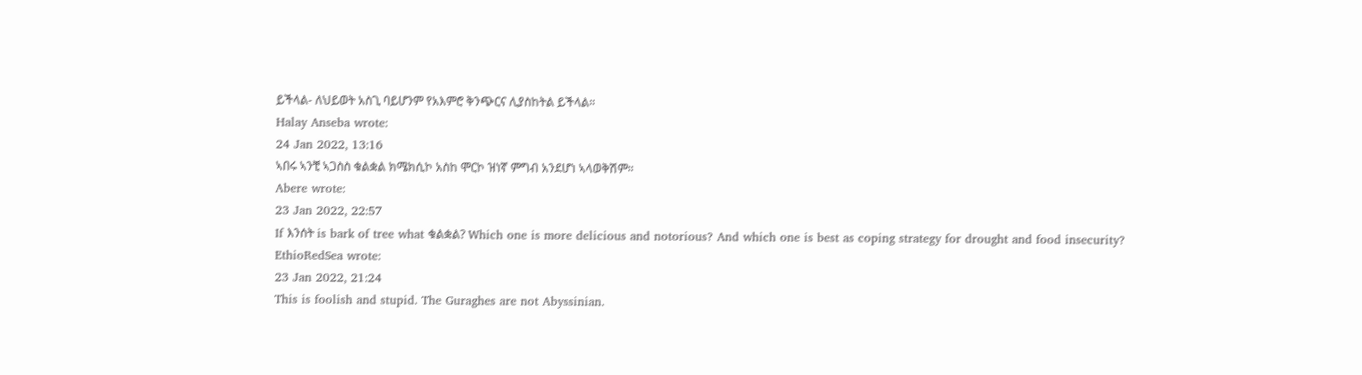ይችላል- ለህይወት አስጊ ባይሆንም የአእምሮ ቅንጭርና ሊያስከትል ይችላል።
Halay Anseba wrote:
24 Jan 2022, 13:16
ኣበሩ ኣንቺ ኣጋስስ ቁልቋል ክሜክሲኮ አስከ ሞርኮ ዝነኛ ምግብ አንደሆነ ኣላወቅሽም።
Abere wrote:
23 Jan 2022, 22:57
If እንሰት is bark of tree what ቁልቋል? Which one is more delicious and notorious? And which one is best as coping strategy for drought and food insecurity?
EthioRedSea wrote:
23 Jan 2022, 21:24
This is foolish and stupid. The Guraghes are not Abyssinian.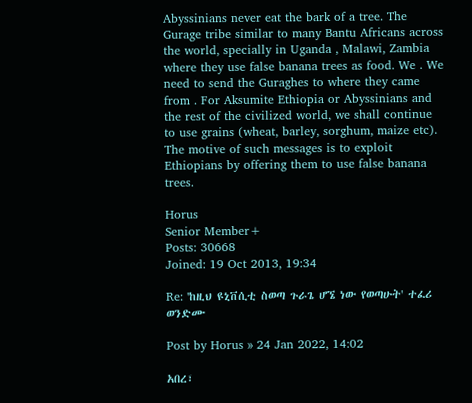Abyssinians never eat the bark of a tree. The Gurage tribe similar to many Bantu Africans across the world, specially in Uganda , Malawi, Zambia where they use false banana trees as food. We . We need to send the Guraghes to where they came from . For Aksumite Ethiopia or Abyssinians and the rest of the civilized world, we shall continue to use grains (wheat, barley, sorghum, maize etc). The motive of such messages is to exploit Ethiopians by offering them to use false banana trees.

Horus
Senior Member+
Posts: 30668
Joined: 19 Oct 2013, 19:34

Re: 'ከዚህ ዩኒቨሲቲ ስወጣ ጉራጌ ሆኜ ነው የወጣሁት' ተፈሪ ወንድሙ

Post by Horus » 24 Jan 2022, 14:02

አበረ፣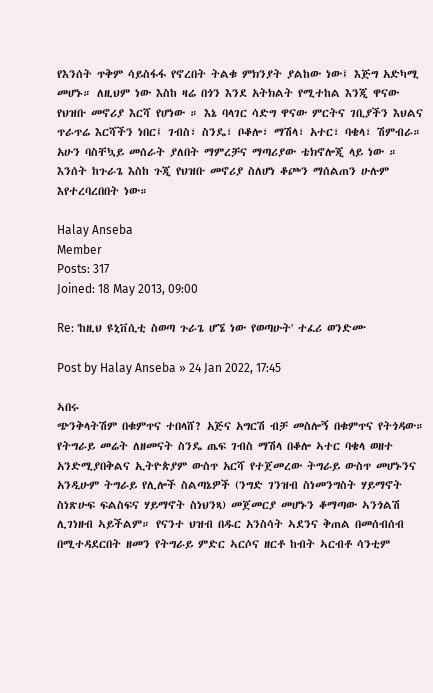የእንሰት ጥቅም ሳይስፋፋ የኖረበት ትልቁ ምክንያት ያልከው ነው፤ እጅግ አድካሚ መሆኑ። ለዚህም ነው እስከ ዛሬ በጎን እንደ አትክልት የሚተከል እንጂ ዋናው የህዝቡ መኖሪያ እርሻ የሆነው ። እኔ ባላገር ሳድግ ዋናው ምርትና ገቢያችን እህልና ጥራጥሬ እርሻችን ነበር፤ ገብስ፣ ስንዴ፣ ቦቆሎ፣ ማሽላ፣ አተር፣ ባቄላ፣ ሽምብራ። አሁን ባስቸኳይ መሰራት ያለበት ማምረቻና ማጣሪያው ቴክኖሎጂ ላይ ነው ። እንሰት ከጉራጌ እስከ ጉጂ የህዝቡ መኖሪያ ስለሆነ ቆጮን ማሰልጠን ሁሉም እየተረባረበበት ነው።

Halay Anseba
Member
Posts: 317
Joined: 18 May 2013, 09:00

Re: 'ከዚህ ዩኒቨሲቲ ስወጣ ጉራጌ ሆኜ ነው የወጣሁት' ተፈሪ ወንድሙ

Post by Halay Anseba » 24 Jan 2022, 17:45

ኣበሩ
ጭንቅላትሽም በቁምጥና ተበላሸ? አጅና አግርሽ ብቻ መስሎኝ በቁምጥና የትጎዳው። የትግራይ መሬት ለዘመናት ስንዴ ጤፍ ገብስ ማሽላ በቆሎ ኣተር ባቄላ ወዘተ አንድሚያበቅልና ኢትዮጵያም ውስጥ አርሻ የተጀመረው ትግራይ ውስጥ መሆኑንና አንዲሁም ትግራይ የሊሎች ስልጣኔዎች (ንግድ ገንዝብ ስነመንግስት ሃይማኖት ስነጽሁፍ ፍልስፍና ሃይማኖት ስነህንጻ) መጀመርያ መሆኑን ቆማጣው ኣንጎልሽ ሊገነዘብ ኣይችልም። የናንተ ህዝብ በዱር አንስሳት ኣደንና ቅጠል በመሰብሰብ በሚተዳደርበት ዘመን የትግራይ ምድር ኣርሶና ዘርቶ ከብት ኣርብቶ ሳንቲም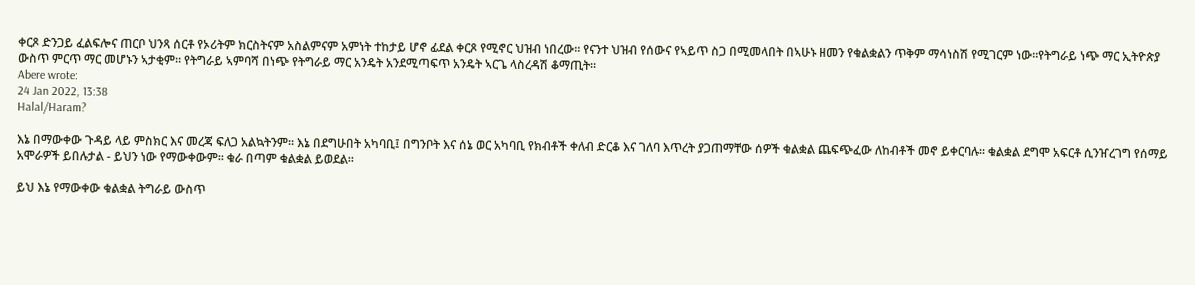ቀርጾ ድንጋይ ፈልፍሎና ጠርቦ ህንጻ ሰርቶ የኦሪትም ክርስትናም አስልምናም አምነት ተከታይ ሆኖ ፊደል ቀርጾ የሚኖር ህዝብ ነበረው። የናንተ ህዝብ የሰውና የኣይጥ ስጋ በሚመላበት በኣሁኑ ዘመን የቁልቋልን ጥቅም ማሳነስሽ የሚገርም ነው።የትግራይ ነጭ ማር ኢትዮጵያ ውስጥ ምርጥ ማር መሆኑን ኣታቂም። የትግራይ ኣምባሻ በነጭ የትግራይ ማር አንዴት አንደሚጣፍጥ አንዴት ኣርጌ ላስረዳሽ ቆማጢት።
Abere wrote:
24 Jan 2022, 13:38
Halal/Haram?

እኔ በማውቀው ጉዳይ ላይ ምስክር እና መረጃ ፍለጋ አልኳትንም። እኔ በደግሁበት አካባቢ፤ በግንቦት እና ሰኔ ወር አካባቢ የክብቶች ቀለብ ድርቆ እና ገለባ እጥረት ያጋጠማቸው ሰዎች ቁልቋል ጨፍጭፈው ለከብቶች መኖ ይቀርባሉ። ቁልቋል ደግሞ አፍርቶ ሲንዠረገግ የሰማይ አሞራዎች ይበሉታል - ይህን ነው የማውቀውም። ቁራ በጣም ቁልቋል ይወደል።

ይህ እኔ የማውቀው ቁልቋል ትግራይ ውስጥ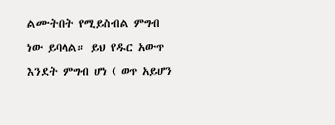ልሙትበት የሚይስብል ምግብ ነው ይባላል። ይህ የዱር አውጥ እንደት ምግብ ሆነ ( ወጥ አይሆን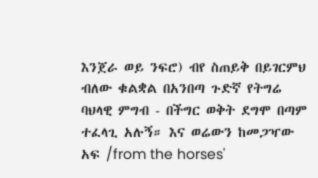እንጀራ ወይ ንፍሮ) ብየ ስጠይቅ በይገርምህ ብለው ቁልቋል በአንበጣ ጉድኛ የትግሬ ባህላዊ ምግብ - በችግር ወቅት ደግሞ በጣም ተፈላጊ አሉኝ። እና ወሬውን ከመጋዣው አፍ /from the horses'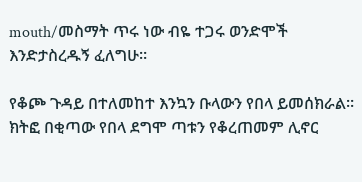mouth/መስማት ጥሩ ነው ብዬ ተጋሩ ወንድሞች እንድታስረዱኝ ፈለግሁ።

የቆጮ ጉዳይ በተለመከተ እንኳን ቡላውን የበላ ይመሰክራል። ክትፎ በቂጣው የበላ ደግሞ ጣቱን የቆረጠመም ሊኖር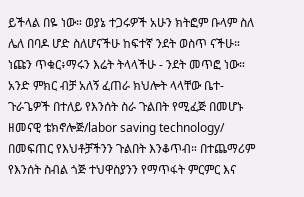ይችላል በዬ ነው። ወያኔ ተጋሩዎች አሁን ክትፎም ቡላም ስለ ሌለ በባዶ ሆድ ስለሆናችሁ ከፍተኛ ንደት ወስጥ ናችሁ። ነጩን ጥቁር፥ማሩን እሬት ትላላችሁ - ንደት መጥፎ ነው።
አንድ ምክር ብቻ አለኝ ፈጠራ ክህሎት ላላቸው ቤተ-ጉራጌዎች በተለይ የእንሰት ስራ ጉልበት የሚፈጅ በመሆኑ ዘመናዊ ቴክኖሎጅ/labor saving technology/ በመፍጠር የእህቶቻችንን ጉልበት እንቆጥብ። በተጨማሪም የእንሰት ስብል ጎጅ ተህዋስያንን የማጥፋት ምርምር እና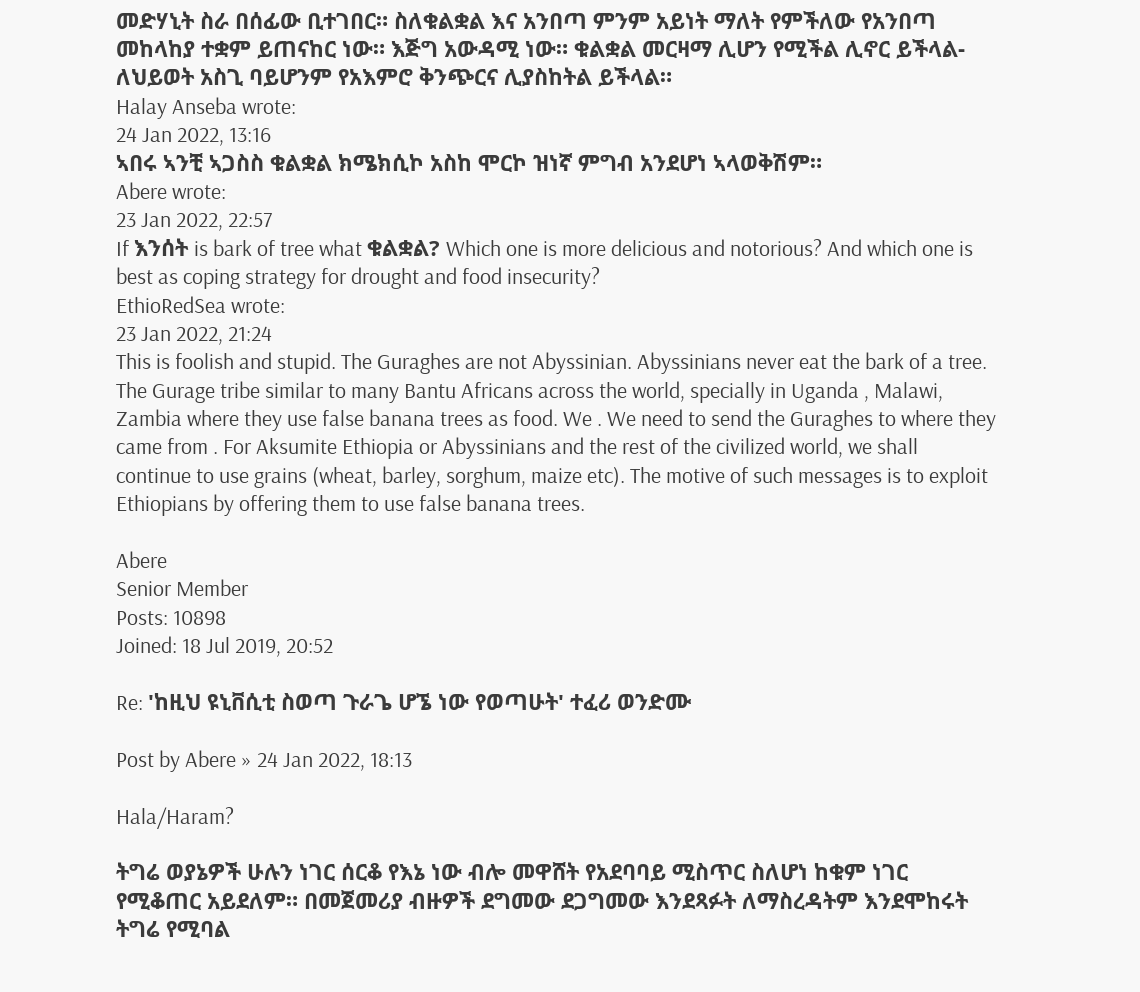መድሃኒት ስራ በሰፊው ቢተገበር። ስለቁልቋል እና አንበጣ ምንም አይነት ማለት የምችለው የአንበጣ መከላከያ ተቋም ይጠናከር ነው። እጅግ አውዳሚ ነው። ቁልቋል መርዛማ ሊሆን የሚችል ሊኖር ይችላል- ለህይወት አስጊ ባይሆንም የአእምሮ ቅንጭርና ሊያስከትል ይችላል።
Halay Anseba wrote:
24 Jan 2022, 13:16
ኣበሩ ኣንቺ ኣጋስስ ቁልቋል ክሜክሲኮ አስከ ሞርኮ ዝነኛ ምግብ አንደሆነ ኣላወቅሽም።
Abere wrote:
23 Jan 2022, 22:57
If እንሰት is bark of tree what ቁልቋል? Which one is more delicious and notorious? And which one is best as coping strategy for drought and food insecurity?
EthioRedSea wrote:
23 Jan 2022, 21:24
This is foolish and stupid. The Guraghes are not Abyssinian. Abyssinians never eat the bark of a tree. The Gurage tribe similar to many Bantu Africans across the world, specially in Uganda , Malawi, Zambia where they use false banana trees as food. We . We need to send the Guraghes to where they came from . For Aksumite Ethiopia or Abyssinians and the rest of the civilized world, we shall continue to use grains (wheat, barley, sorghum, maize etc). The motive of such messages is to exploit Ethiopians by offering them to use false banana trees.

Abere
Senior Member
Posts: 10898
Joined: 18 Jul 2019, 20:52

Re: 'ከዚህ ዩኒቨሲቲ ስወጣ ጉራጌ ሆኜ ነው የወጣሁት' ተፈሪ ወንድሙ

Post by Abere » 24 Jan 2022, 18:13

Hala/Haram?

ትግሬ ወያኔዎች ሁሉን ነገር ሰርቆ የእኔ ነው ብሎ መዋሸት የአደባባይ ሚስጥር ስለሆነ ከቁም ነገር የሚቆጠር አይደለም። በመጀመሪያ ብዙዎች ደግመው ደጋግመው እንደጻፉት ለማስረዳትም እንደሞከሩት ትግሬ የሚባል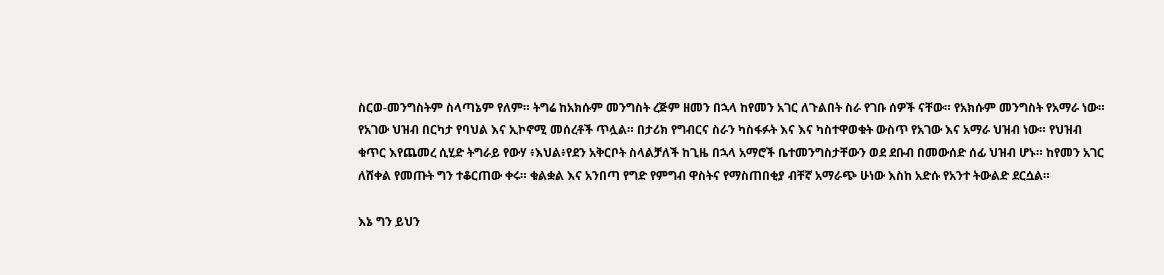ስርወ-መንግስትም ስላጣኔም የለም። ትግሬ ከአክሱም መንግስት ረጅም ዘመን በኋላ ከየመን አገር ለጉልበት ስራ የገቡ ሰዎች ናቸው። የአክሱም መንግስት የአማራ ነው። የአገው ህዝብ በርካታ የባህል እና ኢኮኖሚ መሰረቶች ጥሏል። በታሪክ የግብርና ስራን ካስፋፉት እና እና ካስተዋወቁት ውስጥ የአገው እና አማራ ህዝብ ነው። የህዝብ ቁጥር እየጨመረ ሲሂድ ትግራይ የውሃ ፥እህል፥የደን አቅርቦት ስላልቻለች ከጊዜ በኋላ አማሮች ቤተመንግስታቸውን ወደ ደቡብ በመውሰድ ሰፊ ህዝብ ሆኑ። ከየመን አገር ለሸቀል የመጡት ግን ተቆርጠው ቀሩ። ቁልቋል እና አንበጣ የግድ የምግብ ዋስትና የማስጠበቂያ ብቸኛ አማራጭ ሁነው እስከ አድሱ የአንተ ትውልድ ደርሷል።

እኔ ግን ይህን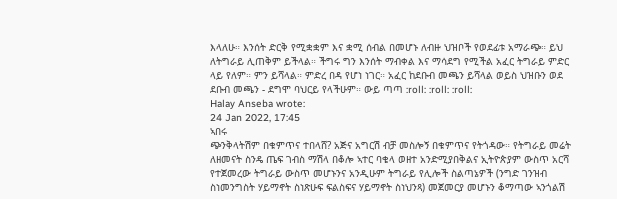እላለሁ። እንሰት ድርቅ የሚቋቋም እና ቋሚ ሰብል በመሆኑ ለብዙ ህዝቦች የወደፊቱ አማራጭ። ይህ ለትግራይ ሊጠቅም ይችላል። ችግሩ ግን እንሰት ማብቀል እና ማሳደግ የሚችል አፈር ትግራይ ምድር ላይ የለም። ምን ይሻላል። ምድረ በዳ የሆነ ነገር። አፈር ከደቡብ መጫን ይሻላል ወይስ ህዝቡን ወደ ደቡብ መጫን - ደግሞ ባህርይ የላችሁም። ውይ ጣጣ :roll: :roll: :roll:
Halay Anseba wrote:
24 Jan 2022, 17:45
ኣበሩ
ጭንቅላትሽም በቁምጥና ተበላሸ? አጅና አግርሽ ብቻ መስሎኝ በቁምጥና የትጎዳው። የትግራይ መሬት ለዘመናት ስንዴ ጤፍ ገብስ ማሽላ በቆሎ ኣተር ባቄላ ወዘተ አንድሚያበቅልና ኢትዮጵያም ውስጥ አርሻ የተጀመረው ትግራይ ውስጥ መሆኑንና አንዲሁም ትግራይ የሊሎች ስልጣኔዎች (ንግድ ገንዝብ ስነመንግስት ሃይማኖት ስነጽሁፍ ፍልስፍና ሃይማኖት ስነህንጻ) መጀመርያ መሆኑን ቆማጣው ኣንጎልሽ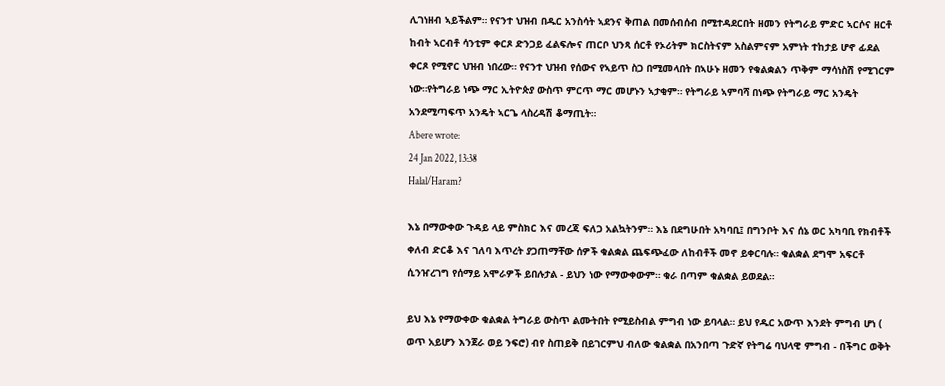ሊገነዘብ ኣይችልም። የናንተ ህዝብ በዱር አንስሳት ኣደንና ቅጠል በመሰብሰብ በሚተዳደርበት ዘመን የትግራይ ምድር ኣርሶና ዘርቶ ከብት ኣርብቶ ሳንቲም ቀርጾ ድንጋይ ፈልፍሎና ጠርቦ ህንጻ ሰርቶ የኦሪትም ክርስትናም አስልምናም አምነት ተከታይ ሆኖ ፊደል ቀርጾ የሚኖር ህዝብ ነበረው። የናንተ ህዝብ የሰውና የኣይጥ ስጋ በሚመላበት በኣሁኑ ዘመን የቁልቋልን ጥቅም ማሳነስሽ የሚገርም ነው።የትግራይ ነጭ ማር ኢትዮጵያ ውስጥ ምርጥ ማር መሆኑን ኣታቂም። የትግራይ ኣምባሻ በነጭ የትግራይ ማር አንዴት አንደሚጣፍጥ አንዴት ኣርጌ ላስረዳሽ ቆማጢት።
Abere wrote:
24 Jan 2022, 13:38
Halal/Haram?

እኔ በማውቀው ጉዳይ ላይ ምስክር እና መረጃ ፍለጋ አልኳትንም። እኔ በደግሁበት አካባቢ፤ በግንቦት እና ሰኔ ወር አካባቢ የክብቶች ቀለብ ድርቆ እና ገለባ እጥረት ያጋጠማቸው ሰዎች ቁልቋል ጨፍጭፈው ለከብቶች መኖ ይቀርባሉ። ቁልቋል ደግሞ አፍርቶ ሲንዠረገግ የሰማይ አሞራዎች ይበሉታል - ይህን ነው የማውቀውም። ቁራ በጣም ቁልቋል ይወደል።

ይህ እኔ የማውቀው ቁልቋል ትግራይ ውስጥ ልሙትበት የሚይስብል ምግብ ነው ይባላል። ይህ የዱር አውጥ እንደት ምግብ ሆነ ( ወጥ አይሆን እንጀራ ወይ ንፍሮ) ብየ ስጠይቅ በይገርምህ ብለው ቁልቋል በአንበጣ ጉድኛ የትግሬ ባህላዊ ምግብ - በችግር ወቅት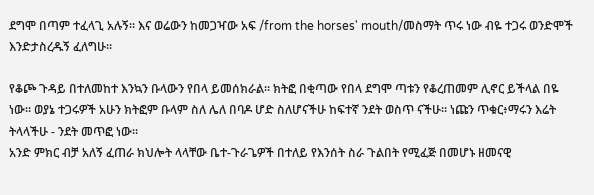ደግሞ በጣም ተፈላጊ አሉኝ። እና ወሬውን ከመጋዣው አፍ /from the horses' mouth/መስማት ጥሩ ነው ብዬ ተጋሩ ወንድሞች እንድታስረዱኝ ፈለግሁ።

የቆጮ ጉዳይ በተለመከተ እንኳን ቡላውን የበላ ይመሰክራል። ክትፎ በቂጣው የበላ ደግሞ ጣቱን የቆረጠመም ሊኖር ይችላል በዬ ነው። ወያኔ ተጋሩዎች አሁን ክትፎም ቡላም ስለ ሌለ በባዶ ሆድ ስለሆናችሁ ከፍተኛ ንደት ወስጥ ናችሁ። ነጩን ጥቁር፥ማሩን እሬት ትላላችሁ - ንደት መጥፎ ነው።
አንድ ምክር ብቻ አለኝ ፈጠራ ክህሎት ላላቸው ቤተ-ጉራጌዎች በተለይ የእንሰት ስራ ጉልበት የሚፈጅ በመሆኑ ዘመናዊ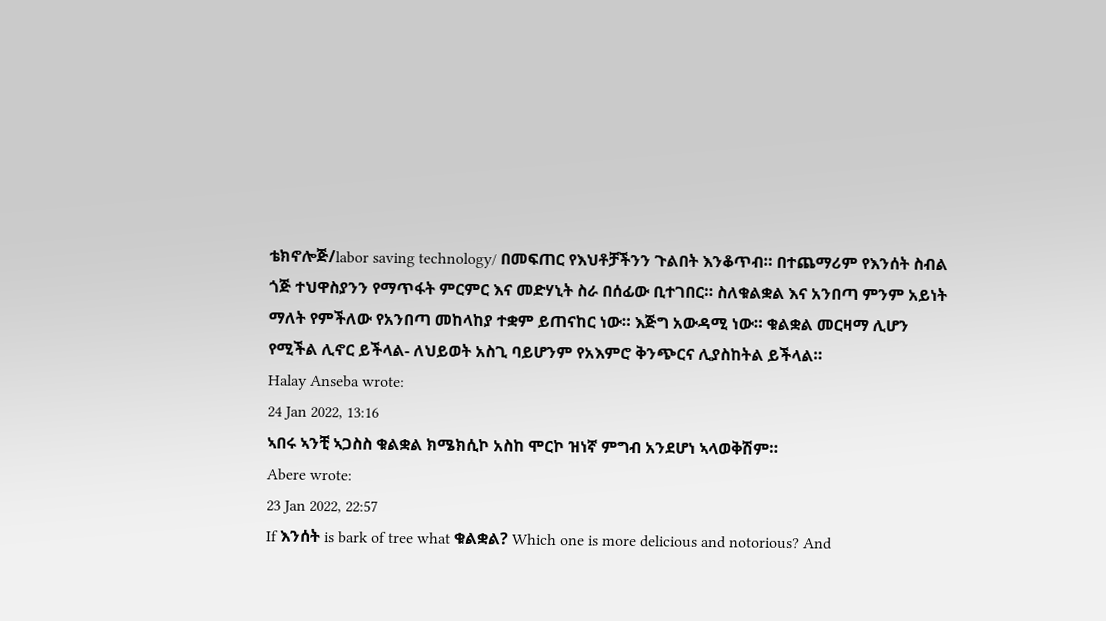ቴክኖሎጅ/labor saving technology/ በመፍጠር የእህቶቻችንን ጉልበት እንቆጥብ። በተጨማሪም የእንሰት ስብል ጎጅ ተህዋስያንን የማጥፋት ምርምር እና መድሃኒት ስራ በሰፊው ቢተገበር። ስለቁልቋል እና አንበጣ ምንም አይነት ማለት የምችለው የአንበጣ መከላከያ ተቋም ይጠናከር ነው። እጅግ አውዳሚ ነው። ቁልቋል መርዛማ ሊሆን የሚችል ሊኖር ይችላል- ለህይወት አስጊ ባይሆንም የአእምሮ ቅንጭርና ሊያስከትል ይችላል።
Halay Anseba wrote:
24 Jan 2022, 13:16
ኣበሩ ኣንቺ ኣጋስስ ቁልቋል ክሜክሲኮ አስከ ሞርኮ ዝነኛ ምግብ አንደሆነ ኣላወቅሽም።
Abere wrote:
23 Jan 2022, 22:57
If እንሰት is bark of tree what ቁልቋል? Which one is more delicious and notorious? And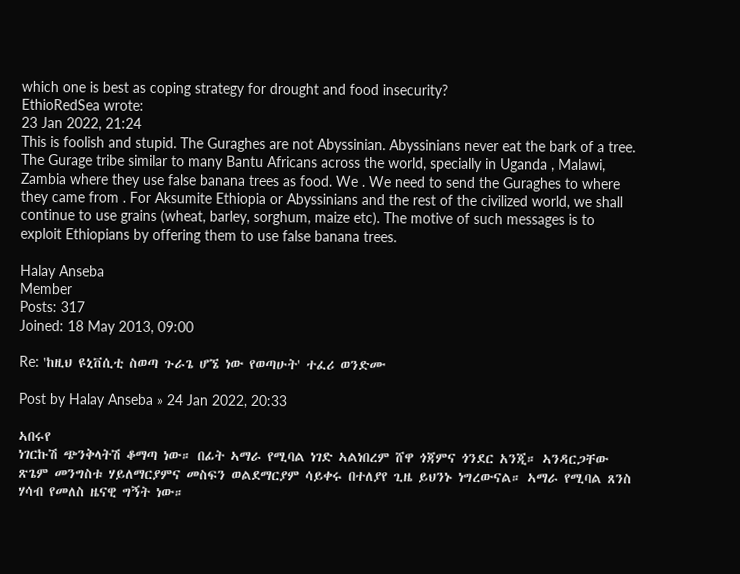which one is best as coping strategy for drought and food insecurity?
EthioRedSea wrote:
23 Jan 2022, 21:24
This is foolish and stupid. The Guraghes are not Abyssinian. Abyssinians never eat the bark of a tree. The Gurage tribe similar to many Bantu Africans across the world, specially in Uganda , Malawi, Zambia where they use false banana trees as food. We . We need to send the Guraghes to where they came from . For Aksumite Ethiopia or Abyssinians and the rest of the civilized world, we shall continue to use grains (wheat, barley, sorghum, maize etc). The motive of such messages is to exploit Ethiopians by offering them to use false banana trees.

Halay Anseba
Member
Posts: 317
Joined: 18 May 2013, 09:00

Re: 'ከዚህ ዩኒቨሲቲ ስወጣ ጉራጌ ሆኜ ነው የወጣሁት' ተፈሪ ወንድሙ

Post by Halay Anseba » 24 Jan 2022, 20:33

ኣበሩየ
ነገርኩሽ ጭንቅላትሽ ቆማጣ ነው። በፊት ኣማራ የሚባል ነገድ ኣልነበረም ሸዋ ጎጃምና ጎንደር አንጂ። ኣንዳርጋቸው ጽጌም መንግስቱ ሃይለማርያምና መስፍን ወልደማርያም ሳይቀሩ በተለያየ ጊዜ ይህንኑ ነግረውናል። ኣማራ የሚባል ጸንስ ሃሳብ የመለስ ዜናዊ ግኝት ነው።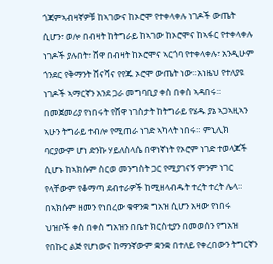ጎጃምኣብዛኛዎቹ ከኣገውና ከኦሮሞ የተቀላቀሉ ነገዶች ውጤት ሲሆን፣ ወሎ በብዛት ከትግራይ ከኣገው ከኦሮሞና ከኣፋር የተቀላቀሉ ነገዶች ያሉበት፣ ሸዋ በብዛት ከኦሮሞና ኣርጎባ የተቀላቀሉ፣ አንዲሁም ጎንደር የቅማንት ሸናሻና የየጁ ኦሮሞ ውጤት ነው።አነዜህ የተለያዩ ነገዶች ኣማርኛን አንደ ጋራ መግባቢያ ቀስ በቀስ ኣዳበሩ። በመጀመሪያ የነበሩት የሸዋ ነገስታት ከትግራይ የሄዱ ያኔ ኣጋኣዚኣን ኣሁን ትግራይ ተብሎ የሚጠራ ነገድ ኣካላት ነበሩ። ምኒሊክ ባርያውም ሆነ ድንኩ ሃይለስላሴ በዋነኛነት የኦሮም ነገድ ተወላጆች ሲሆኑ ከኣክሱም ስርወ መንግስት ጋር የሚያገናኝ ምንም ነገር የላቸውም የቆማጣ ደብተራዎች ከሚዘላብዱት ተረት ተረት ሌላ። በኣክሱም ዘመን የነበረው ቁዋንቋ ግአዝ ሲሆን አዛው የነበሩ ህዝቦች ቀስ በቀስ ግአዝን በቤተ ክርስቲያን በመወሰን የግአዝ የበኩር ልጅ የሆነውና ከማንኛውም ቋንቋ በተለይ የቀረበውን ትግርኛን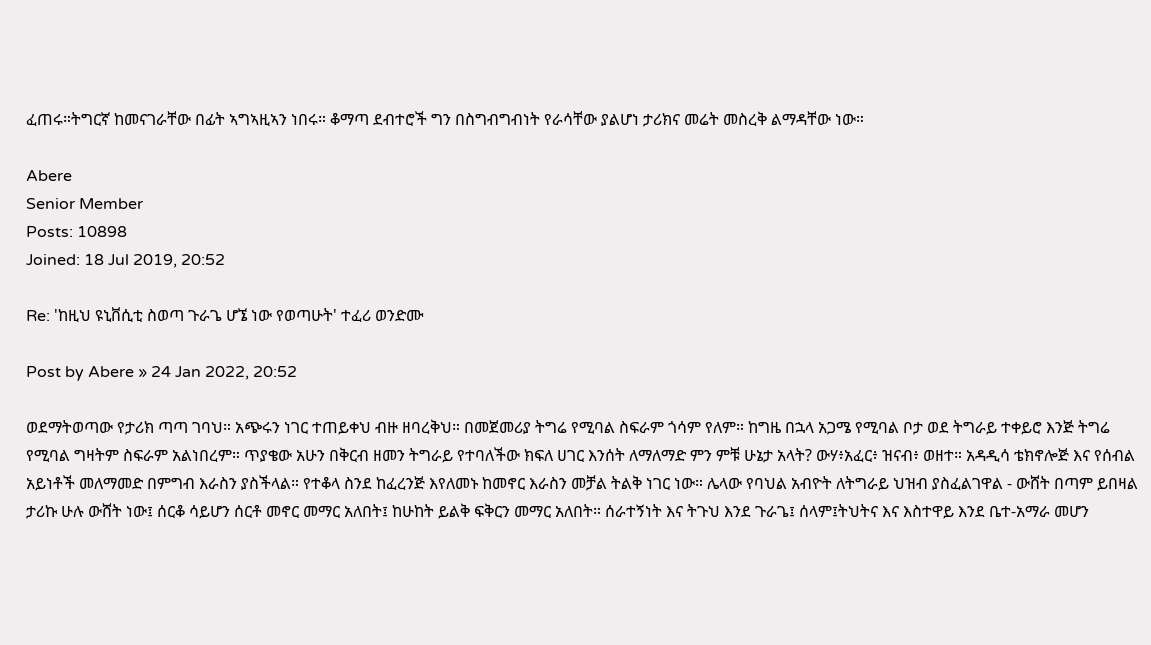ፈጠሩ።ትግርኛ ከመናገራቸው በፊት ኣግኣዚኣን ነበሩ። ቆማጣ ደብተሮች ግን በስግብግብነት የራሳቸው ያልሆነ ታሪክና መሬት መስረቅ ልማዳቸው ነው።

Abere
Senior Member
Posts: 10898
Joined: 18 Jul 2019, 20:52

Re: 'ከዚህ ዩኒቨሲቲ ስወጣ ጉራጌ ሆኜ ነው የወጣሁት' ተፈሪ ወንድሙ

Post by Abere » 24 Jan 2022, 20:52

ወደማትወጣው የታሪክ ጣጣ ገባህ። አጭሩን ነገር ተጠይቀህ ብዙ ዘባረቅህ። በመጀመሪያ ትግሬ የሚባል ስፍራም ጎሳም የለም። ከግዜ በኋላ አጋሜ የሚባል ቦታ ወደ ትግራይ ተቀይሮ እንጅ ትግሬ የሚባል ግዛትም ስፍራም አልነበረም። ጥያቄው አሁን በቅርብ ዘመን ትግራይ የተባለችው ክፍለ ሀገር እንሰት ለማለማድ ምን ምቹ ሁኔታ አላት? ውሃ፥አፈር፥ ዝናብ፥ ወዘተ። አዳዲሳ ቴክኖሎጅ እና የሰብል አይነቶች መለማመድ በምግብ እራስን ያስችላል። የተቆላ ስንደ ከፈረንጅ እየለመኑ ከመኖር እራስን መቻል ትልቅ ነገር ነው። ሌላው የባህል አብዮት ለትግራይ ህዝብ ያስፈልገዋል - ውሸት በጣም ይበዛል ታሪኩ ሁሉ ውሸት ነው፤ ሰርቆ ሳይሆን ሰርቶ መኖር መማር አለበት፤ ከሁከት ይልቅ ፍቅርን መማር አለበት። ሰራተኝነት እና ትጉህ እንደ ጉራጌ፤ ሰላም፤ትህትና እና እስተዋይ እንደ ቤተ-አማራ መሆን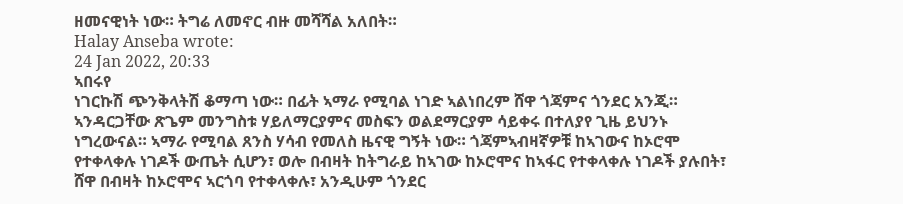ዘመናዊነት ነው። ትግሬ ለመኖር ብዙ መሻሻል አለበት።
Halay Anseba wrote:
24 Jan 2022, 20:33
ኣበሩየ
ነገርኩሽ ጭንቅላትሽ ቆማጣ ነው። በፊት ኣማራ የሚባል ነገድ ኣልነበረም ሸዋ ጎጃምና ጎንደር አንጂ። ኣንዳርጋቸው ጽጌም መንግስቱ ሃይለማርያምና መስፍን ወልደማርያም ሳይቀሩ በተለያየ ጊዜ ይህንኑ ነግረውናል። ኣማራ የሚባል ጸንስ ሃሳብ የመለስ ዜናዊ ግኝት ነው። ጎጃምኣብዛኛዎቹ ከኣገውና ከኦሮሞ የተቀላቀሉ ነገዶች ውጤት ሲሆን፣ ወሎ በብዛት ከትግራይ ከኣገው ከኦሮሞና ከኣፋር የተቀላቀሉ ነገዶች ያሉበት፣ ሸዋ በብዛት ከኦሮሞና ኣርጎባ የተቀላቀሉ፣ አንዲሁም ጎንደር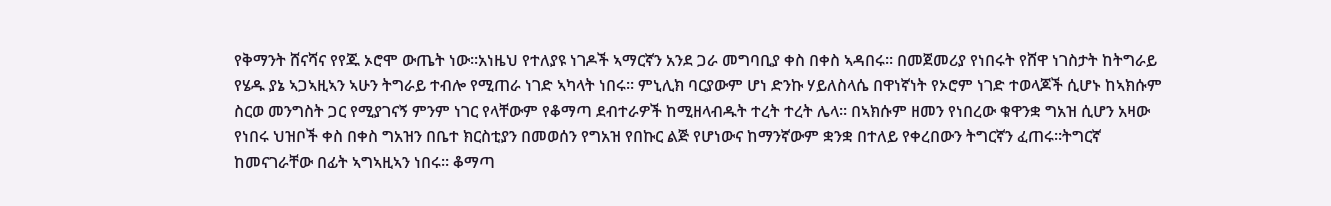የቅማንት ሸናሻና የየጁ ኦሮሞ ውጤት ነው።አነዜህ የተለያዩ ነገዶች ኣማርኛን አንደ ጋራ መግባቢያ ቀስ በቀስ ኣዳበሩ። በመጀመሪያ የነበሩት የሸዋ ነገስታት ከትግራይ የሄዱ ያኔ ኣጋኣዚኣን ኣሁን ትግራይ ተብሎ የሚጠራ ነገድ ኣካላት ነበሩ። ምኒሊክ ባርያውም ሆነ ድንኩ ሃይለስላሴ በዋነኛነት የኦሮም ነገድ ተወላጆች ሲሆኑ ከኣክሱም ስርወ መንግስት ጋር የሚያገናኝ ምንም ነገር የላቸውም የቆማጣ ደብተራዎች ከሚዘላብዱት ተረት ተረት ሌላ። በኣክሱም ዘመን የነበረው ቁዋንቋ ግአዝ ሲሆን አዛው የነበሩ ህዝቦች ቀስ በቀስ ግአዝን በቤተ ክርስቲያን በመወሰን የግአዝ የበኩር ልጅ የሆነውና ከማንኛውም ቋንቋ በተለይ የቀረበውን ትግርኛን ፈጠሩ።ትግርኛ ከመናገራቸው በፊት ኣግኣዚኣን ነበሩ። ቆማጣ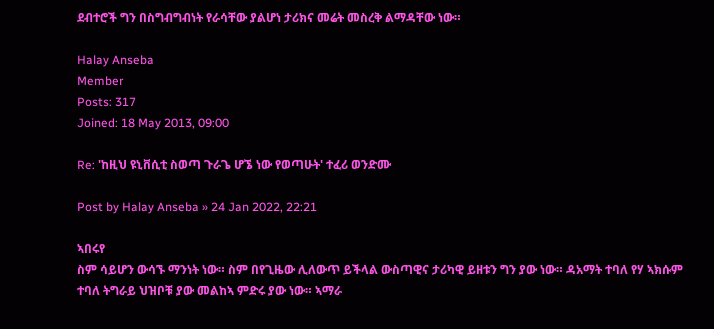ደብተሮች ግን በስግብግብነት የራሳቸው ያልሆነ ታሪክና መሬት መስረቅ ልማዳቸው ነው።

Halay Anseba
Member
Posts: 317
Joined: 18 May 2013, 09:00

Re: 'ከዚህ ዩኒቨሲቲ ስወጣ ጉራጌ ሆኜ ነው የወጣሁት' ተፈሪ ወንድሙ

Post by Halay Anseba » 24 Jan 2022, 22:21

ኣበሩየ
ስም ሳይሆን ውሳኙ ማንነት ነው። ስም በየጊዜው ሊለውጥ ይችላል ውስጣዊና ታሪካዊ ይዘቱን ግን ያው ነው። ዳአማት ተባለ የሃ ኣክሱም ተባለ ትግራይ ህዝቦቹ ያው መልከኣ ምድሩ ያው ነው። ኣማራ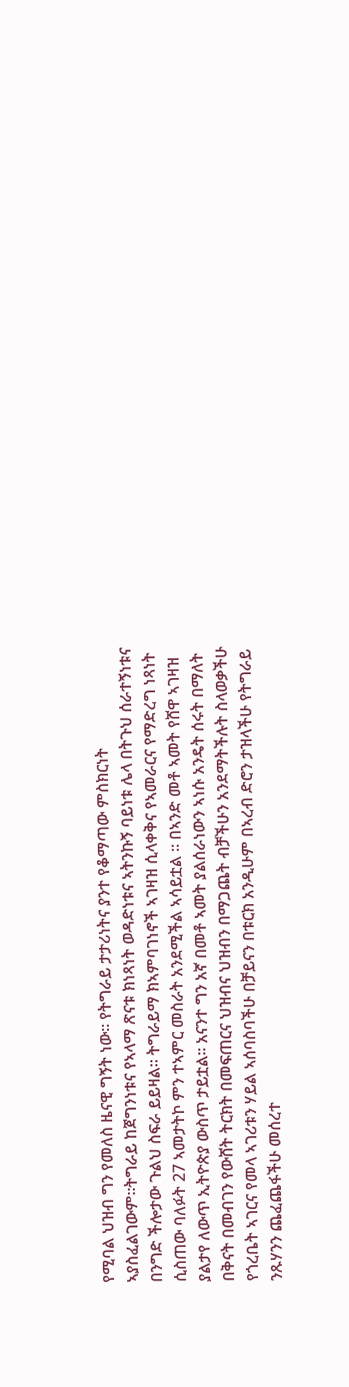የሚባል ህዝብ ግን የመለስ ዜናዊ ግኝት ነው። የትግራይ ታታሪነትና ያንተ የቆማጣው ምስክርነት ኣያስፈልገውም።ትግራይ ከጀግንነቱና የኣላማ ጽናቱ ክነጻነት ወዳድነቱና ኣትንኩኝ ባይነቱ ሌላ በትጉህ ሰራተኝነቱና በንግድ ችሎታው ጉልህ ስፍራ ይይዛል። ትግራይማ ክኣምባገነኖች ኣገዛዝ ሲላቀቅና የኣመራርና የማድረግ ነጻነት ሲስጠው ባለፉት 27 ኣመታትኮ ምን ተኣምር መስራት አንደሚችል ኣሳይቷል ። በኣንድ መቶ ኣመት የሸዋ ኣገዛዝ ያልታየ ለውጥ ኢትዮጵያ ውስጥ ታይቷል። አናንተ ግን አኛ በመቶ ኣመት ያልሰራነውን ኣነሱ አንዴት ሰሩት በማለት በቅናት በመብገን የውሸት ትርክት በመፍጠርና ህዝብና ህዝብን በማጋጨት ብቻችሁን አንደማትችሉት ስላወቃችሁ የጎረቤት ኣገርና የመላ ኣገሪቱን ሃይል ኣሰባስባችሁ በቻይናን በቱርክ አንዲሁም በኣረብ ድሮን ታዝላችሁ የትግራይ ንጹሃንን ጨፈጨፋችሁ መሰረተ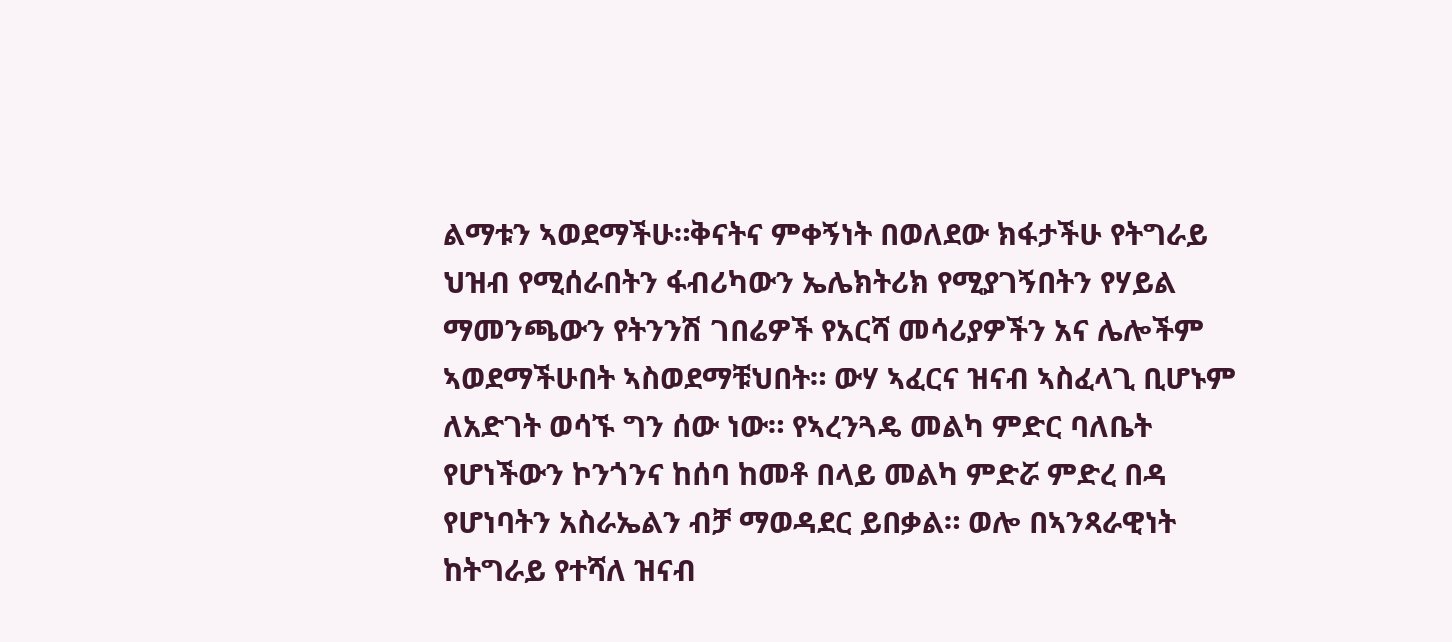ልማቱን ኣወደማችሁ።ቅናትና ምቀኝነት በወለደው ክፋታችሁ የትግራይ ህዝብ የሚሰራበትን ፋብሪካውን ኤሌክትሪክ የሚያገኝበትን የሃይል ማመንጫውን የትንንሽ ገበሬዎች የአርሻ መሳሪያዎችን አና ሌሎችም ኣወደማችሁበት ኣስወደማቹህበት። ውሃ ኣፈርና ዝናብ ኣስፈላጊ ቢሆኑም ለአድገት ወሳኙ ግን ሰው ነው። የኣረንጓዴ መልካ ምድር ባለቤት የሆነችውን ኮንጎንና ከሰባ ከመቶ በላይ መልካ ምድሯ ምድረ በዳ የሆነባትን አስራኤልን ብቻ ማወዳደር ይበቃል። ወሎ በኣንጻራዊነት ከትግራይ የተሻለ ዝናብ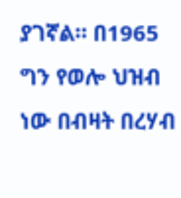ያገኛል። በ1965 ግን የወሎ ህዝብ ነው በብዛት በረሃብ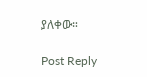ያለቀው።

Post Reply